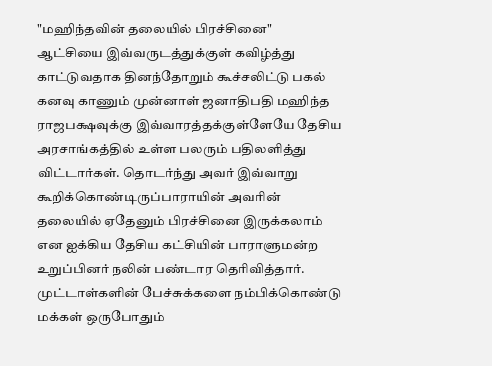"மஹிந்தவின் தலையில் பிரச்சினை"
ஆட்சியை இவ்வருடத்துக்குள் கவிழ்த்து காட்டுவதாக தினந்தோறும் கூச்சலிட்டு பகல் கனவு காணும் முன்னாள் ஜனாதிபதி மஹிந்த ராஜபக்ஷவுக்கு இவ்வாரத்தக்குள்ளேயே தேசிய அரசாங்கத்தில் உள்ள பலரும் பதிலளித்து விட்டார்கள். தொடர்ந்து அவர் இவ்வாறு கூறிக்கொண்டிருப்பாராயின் அவரின் தலையில் ஏதேனும் பிரச்சினை இருக்கலாம் என ஐக்கிய தேசிய கட்சியின் பாராளுமன்ற உறுப்பினர் நலின் பண்டார தெரிவித்தார்.
முட்டாள்களின் பேச்சுக்களை நம்பிக்கொண்டு மக்கள் ஒருபோதும்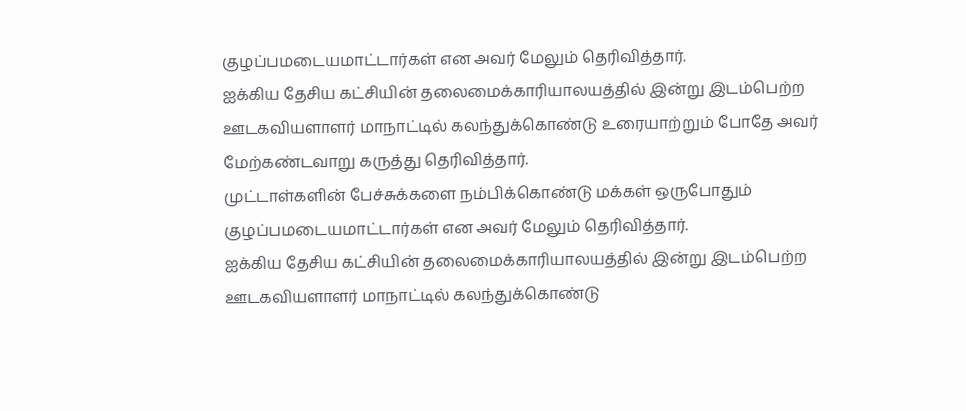குழப்பமடையமாட்டார்கள் என அவர் மேலும் தெரிவித்தார்.
ஐக்கிய தேசிய கட்சியின் தலைமைக்காரியாலயத்தில் இன்று இடம்பெற்ற ஊடகவியளாளர் மாநாட்டில் கலந்துக்கொண்டு உரையாற்றும் போதே அவர் மேற்கண்டவாறு கருத்து தெரிவித்தார்.
முட்டாள்களின் பேச்சுக்களை நம்பிக்கொண்டு மக்கள் ஒருபோதும் குழப்பமடையமாட்டார்கள் என அவர் மேலும் தெரிவித்தார்.
ஐக்கிய தேசிய கட்சியின் தலைமைக்காரியாலயத்தில் இன்று இடம்பெற்ற ஊடகவியளாளர் மாநாட்டில் கலந்துக்கொண்டு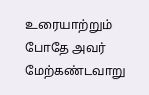உரையாற்றும் போதே அவர் மேற்கண்டவாறு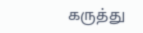கருத்து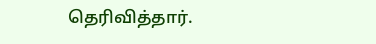தெரிவித்தார்.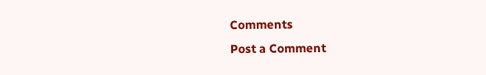Comments
Post a Comment